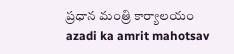ప్రధాన మంత్రి కార్యాలయం
azadi ka amrit mahotsav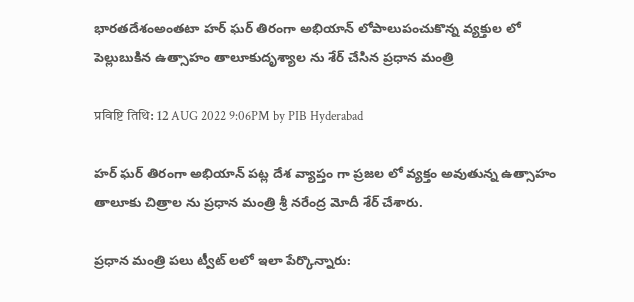భారతదేశంఅంతటా హర్ ఘర్ తిరంగా అభియాన్ లోపాలుపంచుకొన్న వ్యక్తుల లో పెల్లుబుకిన ఉత్సాహం తాలూకుదృశ్యాల ను శేర్ చేసిన ప్రధాన మంత్రి

प्रविष्टि तिथि: 12 AUG 2022 9:06PM by PIB Hyderabad

హర్ ఘర్ తిరంగా అభియాన్ పట్ల దేశ వ్యాప్తం గా ప్రజల లో వ్యక్తం అవుతున్న ఉత్సాహం తాలూకు చిత్రాల ను ప్రధాన మంత్రి శ్రీ నరేంద్ర మోదీ శేర్ చేశారు.

ప్రధాన మంత్రి పలు ట్వీట్ లలో ఇలా పేర్కొన్నారు: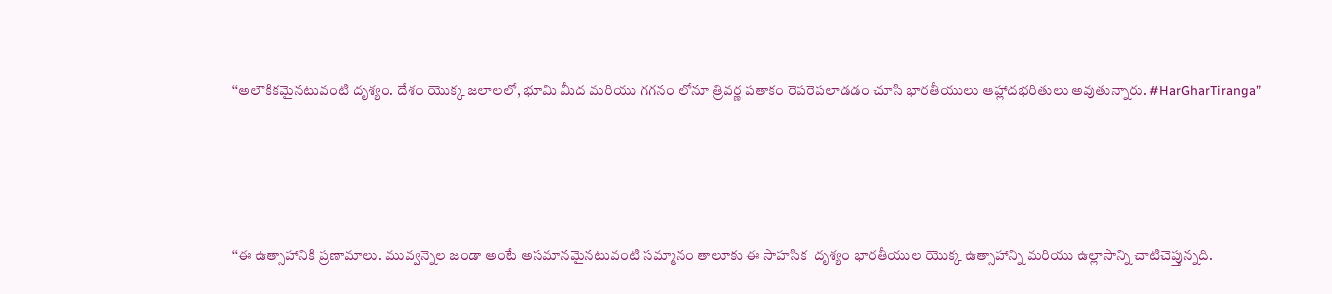‘‘అలౌకికమైనటువంటి దృశ్యం. దేశం యొక్క జలాలలో, భూమి మీద మరియు గగనం లోనూ త్రివర్ణ పతాకం రెపరెపలాడడం చూసి భారతీయులు ఆహ్లాదభరితులు అవుతున్నారు. #HarGharTiranga”





‘‘ఈ ఉత్సాహానికి ప్రణామాలు. మువ్వన్నెల జండా అంటే అసమానమైనటువంటి సమ్మానం తాలూకు ఈ సాహసిక  దృశ్యం భారతీయుల యొక్క ఉత్సాహాన్ని మరియు ఉల్లాసాన్ని చాటిచెప్తున్నది.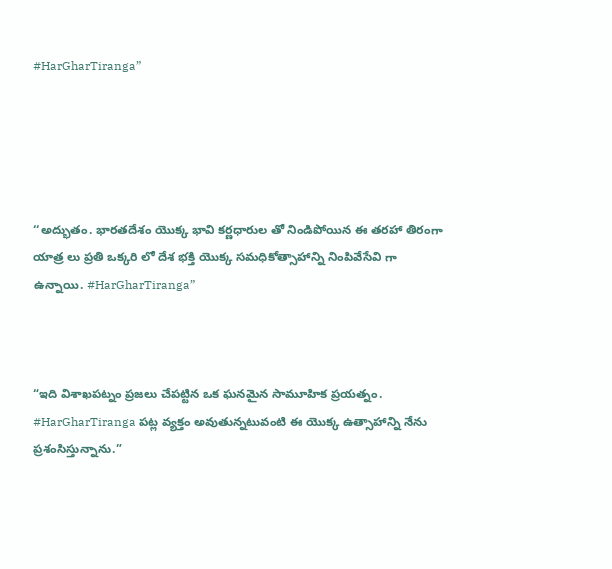#HarGharTiranga”





‘‘అద్భుతం. భారతదేశం యొక్క భావి కర్ణధారుల తో నిండిపోయిన ఈ తరహా తిరంగా యాత్ర లు ప్రతి ఒక్కరి లో దేశ భక్తి యొక్క సమధికోత్సాహాన్ని నింపివేసేవి గా ఉన్నాయి. #HarGharTiranga”



“ఇది విశాఖపట్నం ప్రజలు చేపట్టిన ఒక ఘనమైన సామూహిక ప్రయత్నం. #HarGharTiranga పట్ల వ్యక్తం అవుతున్నటువంటి ఈ యొక్క ఉత్సాహాన్ని నేను ప్రశంసిస్తున్నాను.”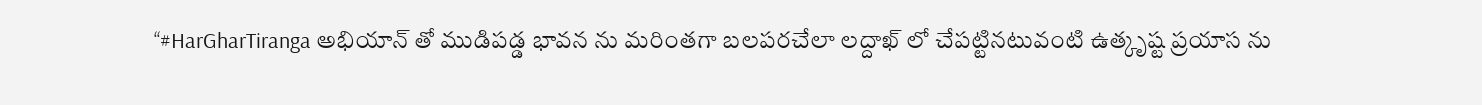‘‘#HarGharTiranga అభియాన్ తో ముడిపడ్డ భావన ను మరింతగా బలపరచేలా లద్దాఖ్ లో చేపట్టినటువంటి ఉత్కృష్ట ప్రయాస ను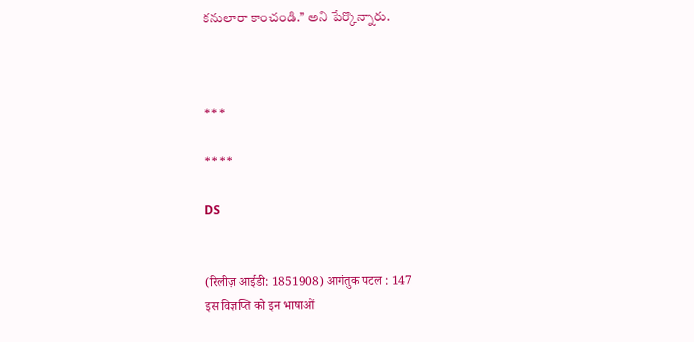కనులారా కాంచండి.’’ అని పేర్కొన్నారు.



***

****

DS


(रिलीज़ आईडी: 1851908) आगंतुक पटल : 147
इस विज्ञप्ति को इन भाषाओं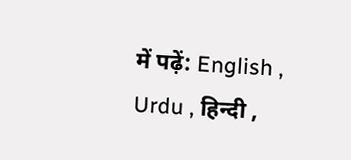में पढ़ें: English , Urdu , हिन्दी ,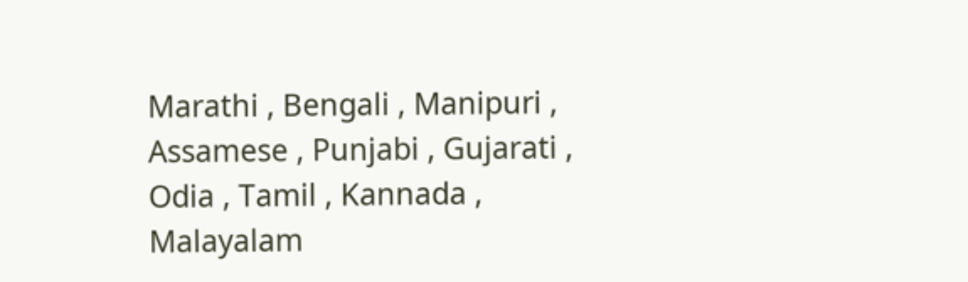Marathi , Bengali , Manipuri , Assamese , Punjabi , Gujarati , Odia , Tamil , Kannada , Malayalam